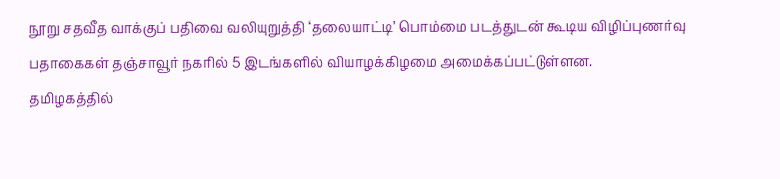நூறு சதவீத வாக்குப் பதிவை வலியுறுத்தி ‘தலையாட்டி’ பொம்மை படத்துடன் கூடிய விழிப்புணர்வு பதாகைகள் தஞ்சாவூர் நகரில் 5 இடங்களில் வியாழக்கிழமை அமைக்கப்பட்டுள்ளன.
தமிழகத்தில்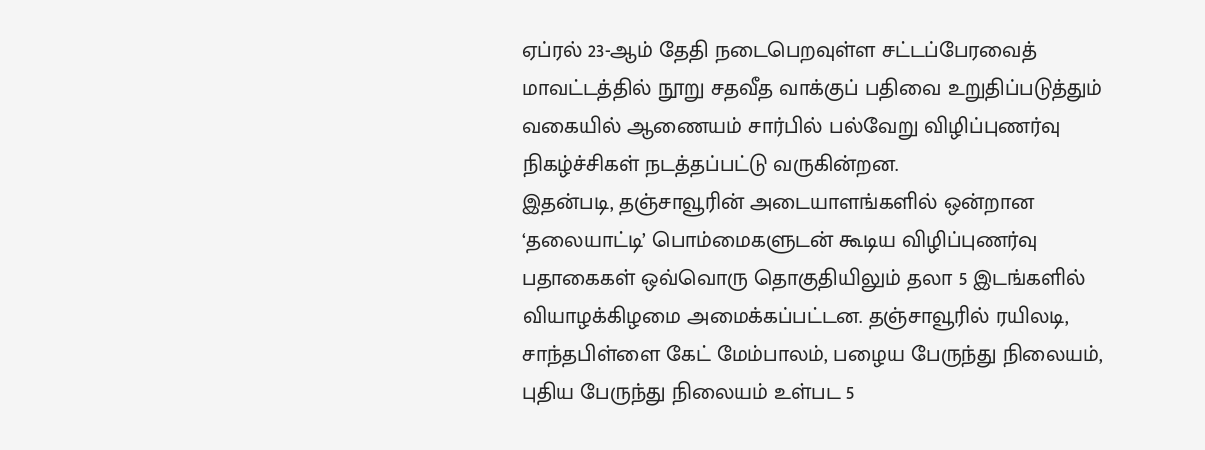ஏப்ரல் 23-ஆம் தேதி நடைபெறவுள்ள சட்டப்பேரவைத் மாவட்டத்தில் நூறு சதவீத வாக்குப் பதிவை உறுதிப்படுத்தும் வகையில் ஆணையம் சார்பில் பல்வேறு விழிப்புணர்வு நிகழ்ச்சிகள் நடத்தப்பட்டு வருகின்றன.
இதன்படி, தஞ்சாவூரின் அடையாளங்களில் ஒன்றான ‘தலையாட்டி’ பொம்மைகளுடன் கூடிய விழிப்புணர்வு பதாகைகள் ஒவ்வொரு தொகுதியிலும் தலா 5 இடங்களில் வியாழக்கிழமை அமைக்கப்பட்டன. தஞ்சாவூரில் ரயிலடி, சாந்தபிள்ளை கேட் மேம்பாலம், பழைய பேருந்து நிலையம், புதிய பேருந்து நிலையம் உள்பட 5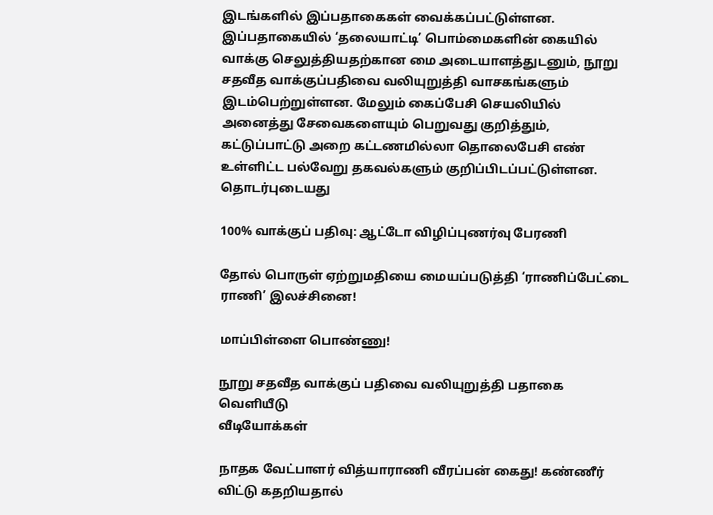இடங்களில் இப்பதாகைகள் வைக்கப்பட்டுள்ளன.
இப்பதாகையில் ‘தலையாட்டி’ பொம்மைகளின் கையில் வாக்கு செலுத்தியதற்கான மை அடையாளத்துடனும், நூறு சதவீத வாக்குப்பதிவை வலியுறுத்தி வாசகங்களும் இடம்பெற்றுள்ளன. மேலும் கைப்பேசி செயலியில் அனைத்து சேவைகளையும் பெறுவது குறித்தும், கட்டுப்பாட்டு அறை கட்டணமில்லா தொலைபேசி எண் உள்ளிட்ட பல்வேறு தகவல்களும் குறிப்பிடப்பட்டுள்ளன.
தொடர்புடையது

100% வாக்குப் பதிவு: ஆட்டோ விழிப்புணர்வு பேரணி

தோல் பொருள் ஏற்றுமதியை மையப்படுத்தி ‘ராணிப்பேட்டை ராணி’ இலச்சினை!

மாப்பிள்ளை பொண்ணு!

நூறு சதவீத வாக்குப் பதிவை வலியுறுத்தி பதாகை வெளியீடு
வீடியோக்கள்

நாதக வேட்பாளர் வித்யாராணி வீரப்பன் கைது! கண்ணீர் விட்டு கதறியதால்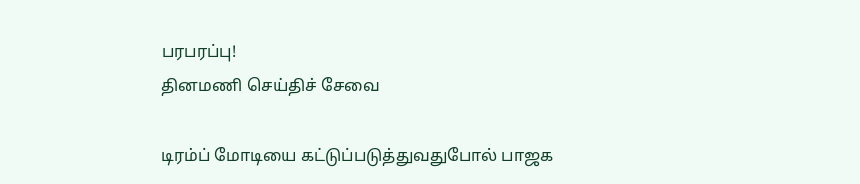பரபரப்பு!
தினமணி செய்திச் சேவை

டிரம்ப் மோடியை கட்டுப்படுத்துவதுபோல் பாஜக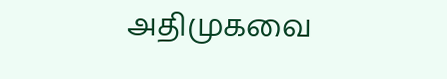அதிமுகவை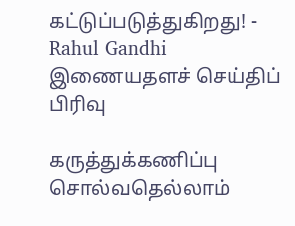கட்டுப்படுத்துகிறது! - Rahul Gandhi
இணையதளச் செய்திப் பிரிவு

கருத்துக்கணிப்பு சொல்வதெல்லாம்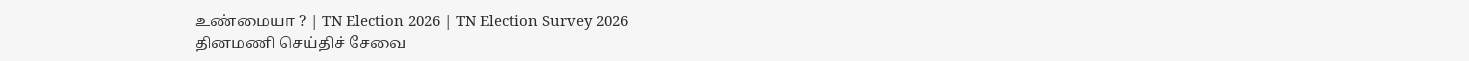உண்மையா ? | TN Election 2026 | TN Election Survey 2026
தினமணி செய்திச் சேவை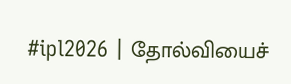#ipl2026 | தோல்வியைச்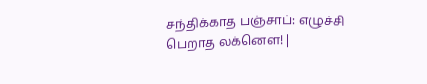சந்திக்காத பஞ்சாப்: எழுச்சி பெறாத லக்னௌ! |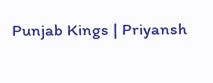Punjab Kings | Priyansh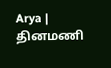Arya |
தினமணி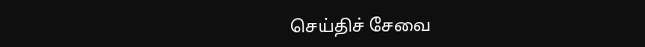செய்திச் சேவை